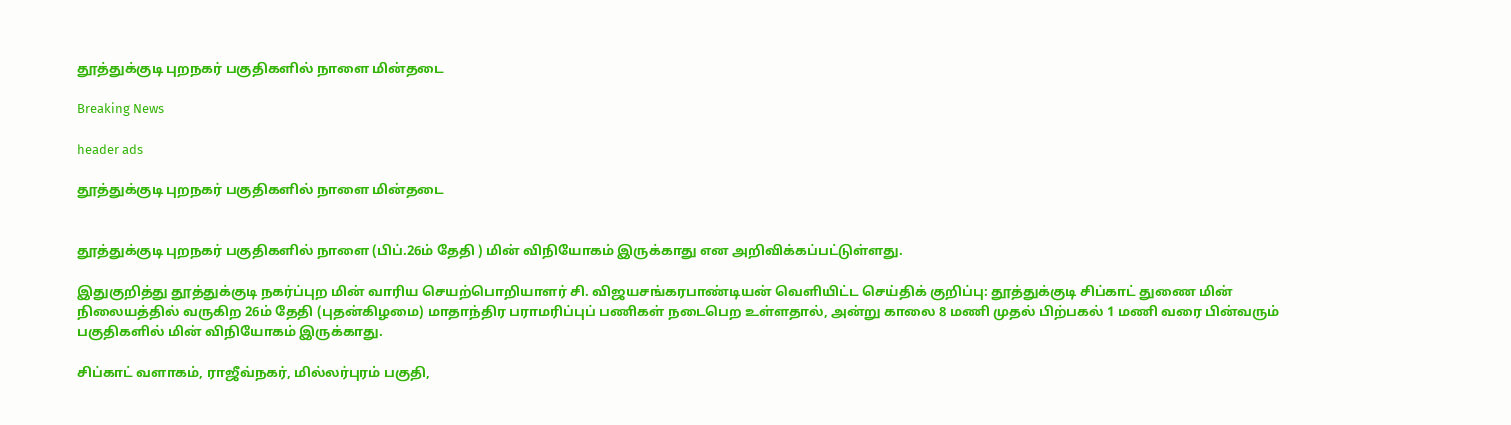தூத்துக்குடி புறநகர் பகுதிகளில் நாளை மின்தடை

Breaking News

header ads

தூத்துக்குடி புறநகர் பகுதிகளில் நாளை மின்தடை


தூத்துக்குடி புறநகர் பகுதிகளில் நாளை (பிப்.26ம் தேதி ) மின் விநியோகம் இருக்காது என அறிவிக்கப்பட்டுள்ளது.

இதுகுறித்து தூத்துக்குடி நகர்ப்புற மின் வாரிய செயற்பொறியாளர் சி. விஜயசங்கரபாண்டியன் வெளியிட்ட செய்திக் குறிப்பு: தூத்துக்குடி சிப்காட் துணை மின் நிலையத்தில் வருகிற 26ம் தேதி (புதன்கிழமை) மாதாந்திர பராமரிப்புப் பணிகள் நடைபெற உள்ளதால், அன்று காலை 8 மணி முதல் பிற்பகல் 1 மணி வரை பின்வரும் பகுதிகளில் மின் விநியோகம் இருக்காது.

சிப்காட் வளாகம், ராஜீவ்நகர், மில்லர்புரம் பகுதி,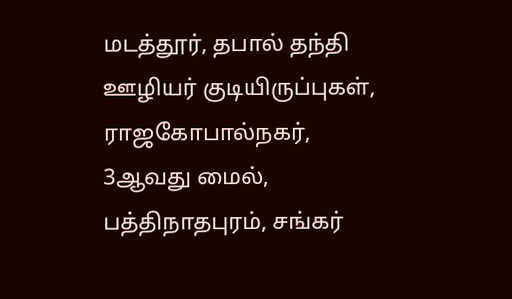மடத்தூர், தபால் தந்தி ஊழியர் குடியிருப்புகள்,  ராஜகோபால்நகர்,  3ஆவது மைல், பத்திநாதபுரம், சங்கர்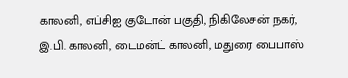காலனி, எப்சிஐ குடோன் பகுதி, நிகிலேசன் நகர், இ.பி. காலனி, டைமன்ட் காலனி, மதுரை பைபாஸ்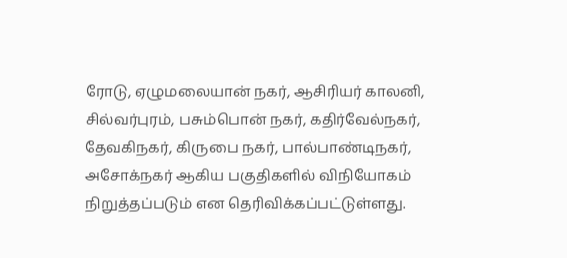ரோடு, ஏழுமலையான் நகர், ஆசிரியர் காலனி, சில்வர்புரம், பசும்பொன் நகர், கதிர்வேல்நகர், தேவகிநகர், கிருபை நகர், பால்பாண்டிநகர், அசோக்நகர் ஆகிய பகுதிகளில் விநியோகம் நிறுத்தப்படும் என தெரிவிக்கப்பட்டுள்ளது.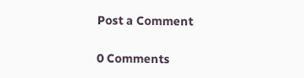Post a Comment

0 Comments